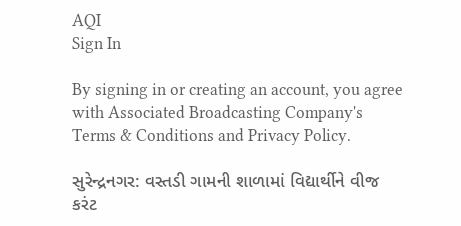AQI
Sign In

By signing in or creating an account, you agree with Associated Broadcasting Company's Terms & Conditions and Privacy Policy.

સુરેન્દ્રનગર: વસ્તડી ગામની શાળામાં વિદ્યાર્થીને વીજ કરંટ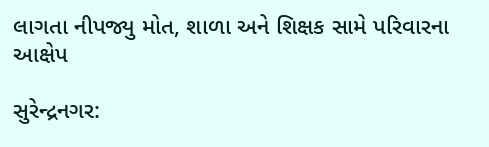લાગતા નીપજ્યુ મોત, શાળા અને શિક્ષક સામે પરિવારના આક્ષેપ

સુરેન્દ્રનગર: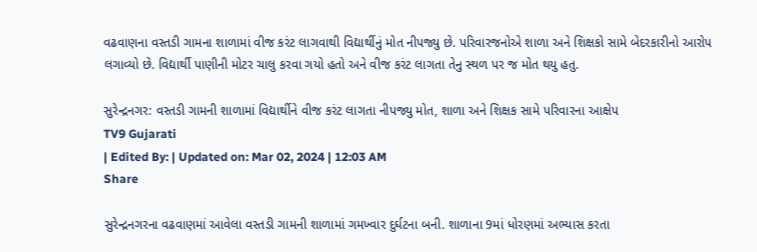વઢવાણના વસ્તડી ગામના શાળામાં વીજ કરંટ લાગવાથી વિદ્યાર્થીનું મોત નીપજ્યુ છે. પરિવારજનોએ શાળા અને શિક્ષકો સામે બેદરકારીનો આરોપ લગાવ્યો છે. વિદ્યાર્થી પાણીની મોટર ચાલુ કરવા ગયો હતો અને વીજ કરંટ લાગતા તેનુ સ્થળ પર જ મોત થયુ હતુ.

સુરેન્દ્રનગર: વસ્તડી ગામની શાળામાં વિદ્યાર્થીને વીજ કરંટ લાગતા નીપજ્યુ મોત, શાળા અને શિક્ષક સામે પરિવારના આક્ષેપ
TV9 Gujarati
| Edited By: | Updated on: Mar 02, 2024 | 12:03 AM
Share

સુરેન્દ્રનગરના વઢવાણમાં આવેલા વસ્તડી ગામની શાળામાં ગમખ્વાર દુર્ઘટના બની. શાળાના 9માં ધોરણમાં અભ્યાસ કરતા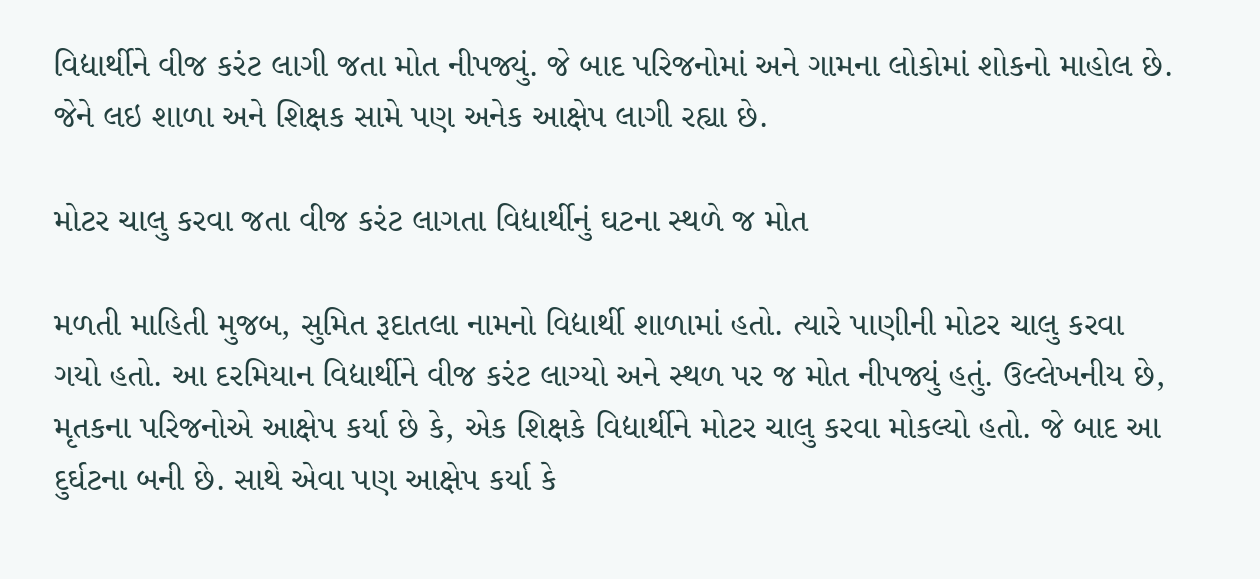વિદ્યાર્થીને વીજ કરંટ લાગી જતા મોત નીપજ્યું. જે બાદ પરિજનોમાં અને ગામના લોકોમાં શોકનો માહોલ છે. જેને લઇ શાળા અને શિક્ષક સામે પણ અનેક આક્ષેપ લાગી રહ્યા છે.

મોટર ચાલુ કરવા જતા વીજ કરંટ લાગતા વિદ્યાર્થીનું ઘટના સ્થળે જ મોત

મળતી માહિતી મુજબ, સુમિત રૂદાતલા નામનો વિદ્યાર્થી શાળામાં હતો. ત્યારે પાણીની મોટર ચાલુ કરવા ગયો હતો. આ દરમિયાન વિદ્યાર્થીને વીજ કરંટ લાગ્યો અને સ્થળ પર જ મોત નીપજ્યું હતું. ઉલ્લેખનીય છે, મૃતકના પરિજનોએ આક્ષેપ કર્યા છે કે, એક શિક્ષકે વિદ્યાર્થીને મોટર ચાલુ કરવા મોકલ્યો હતો. જે બાદ આ દુર્ઘટના બની છે. સાથે એવા પણ આક્ષેપ કર્યા કે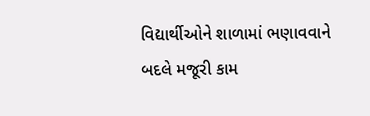વિદ્યાર્થીઓને શાળામાં ભણાવવાને બદલે મજૂરી કામ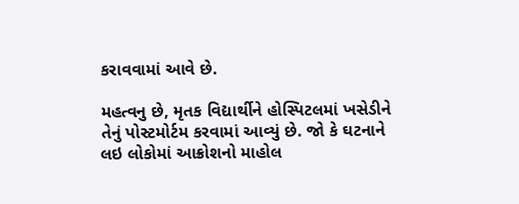કરાવવામાં આવે છે.

મહત્વનુ છે, મૃતક વિદ્યાર્થીને હોસ્પિટલમાં ખસેડીને તેનું પોસ્ટમોર્ટમ કરવામાં આવ્યું છે. જો કે ઘટનાને લઇ લોકોમાં આક્રોશનો માહોલ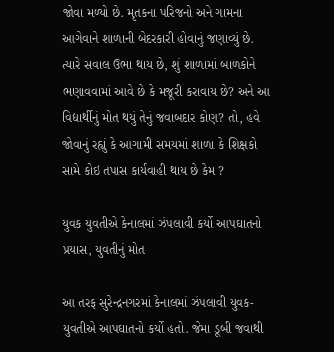જોવા મળ્યો છે. મૃતકના પરિજનો અને ગામના આગેવાને શાળાની બેદરકારી હોવાનું જણાવ્યું છે. ત્યારે સવાલ ઉભા થાય છે, શું શાળામાં બાળકોને ભણાવવામાં આવે છે કે મજૂરી કરાવાય છે? અને આ વિદ્યાર્થીનું મોત થયું તેનું જવાબદાર કોણ? તો, હવે જોવાનું રહ્યું કે આગામી સમયમાં શાળા કે શિક્ષકો સામે કોઇ તપાસ કાર્યવાહી થાય છે કેમ ?

યુવક યુવતીએ કેનાલમાં ઝંપલાવી કર્યો આપઘાતનો પ્રયાસ, યુવતીનું મોત

આ તરફ સુરેન્દ્રનગરમાં કેનાલમાં ઝંપલાવી યુવક-યુવતીએ આપઘાતનો કર્યો હતો. જેમા ડૂબી જવાથી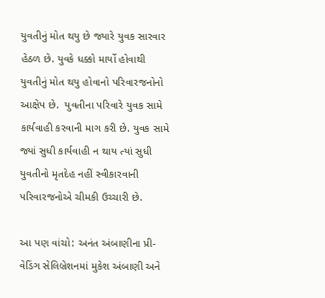યુવતીનું મોત થયુ છે જ્યારે યુવક સારવાર હેઠળ છે. યુવકે ધક્કો માર્યો હોવાથી યુવતીનું મોત થયુ હોવાનો પરિવારજનોનો આક્ષેપ છે.  યુવતીના પરિવારે યુવક સામે કાર્યવાહી કરવાની માગ કરી છે. યુવક સામે જ્યાં સુધી કાર્યવાહી ન થાય ત્યાં સુધી યુવતીનો મૃતદેહ નહીં સ્વીકારવાની પરિવારજનોએ ચીમકી ઉચ્ચારી છે.

આ પણ વાંચો: અનંત અંબાણીના પ્રી-વેડિંગ સેલિબ્રેશનમાં મુકેશ અંબાણી અને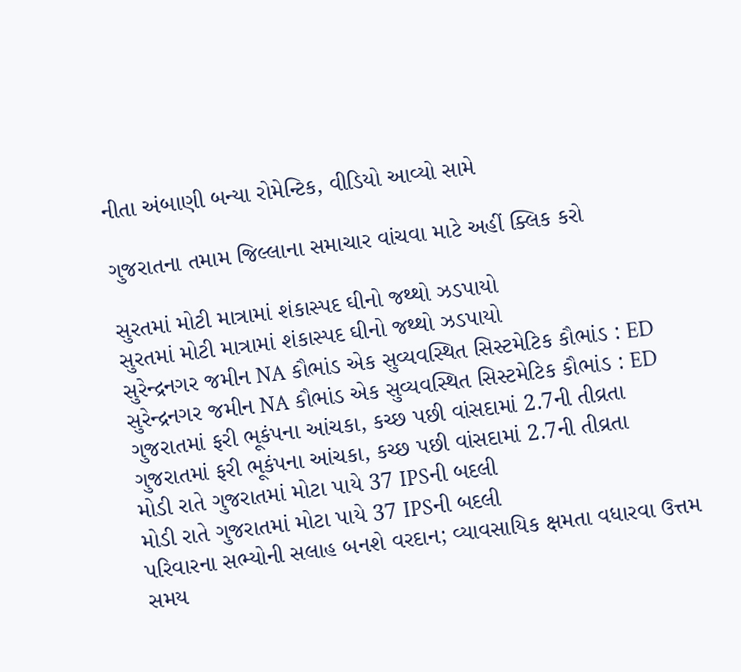નીતા અંબાણી બન્યા રોમેન્ટિક, વીડિયો આવ્યો સામે

ગુજરાતના તમામ જિલ્લાના સમાચાર વાંચવા માટે અહીં ક્લિક કરો

સુરતમાં મોટી માત્રામાં શંકાસ્પદ ઘીનો જથ્થો ઝડપાયો
સુરતમાં મોટી માત્રામાં શંકાસ્પદ ઘીનો જથ્થો ઝડપાયો
સુરેન્દ્રનગર જમીન NA કૌભાંડ એક સુવ્યવસ્થિત સિસ્ટમેટિક કૌભાંડ : ED
સુરેન્દ્રનગર જમીન NA કૌભાંડ એક સુવ્યવસ્થિત સિસ્ટમેટિક કૌભાંડ : ED
ગુજરાતમાં ફરી ભૂકંપના આંચકા, કચ્છ પછી વાંસદામાં 2.7ની તીવ્રતા
ગુજરાતમાં ફરી ભૂકંપના આંચકા, કચ્છ પછી વાંસદામાં 2.7ની તીવ્રતા
મોડી રાતે ગુજરાતમાં મોટા પાયે 37 IPSની બદલી
મોડી રાતે ગુજરાતમાં મોટા પાયે 37 IPSની બદલી
પરિવારના સભ્યોની સલાહ બનશે વરદાન; વ્યાવસાયિક ક્ષમતા વધારવા ઉત્તમ સમય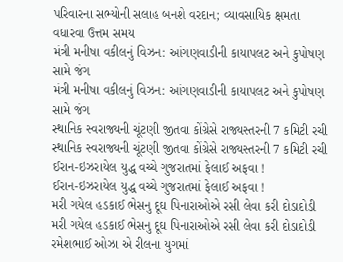પરિવારના સભ્યોની સલાહ બનશે વરદાન; વ્યાવસાયિક ક્ષમતા વધારવા ઉત્તમ સમય
મંત્રી મનીષા વકીલનું વિઝન: આંગણવાડીની કાયાપલટ અને કુપોષણ સામે જંગ
મંત્રી મનીષા વકીલનું વિઝન: આંગણવાડીની કાયાપલટ અને કુપોષણ સામે જંગ
સ્થાનિક સ્વરાજ્યની ચૂંટણી જીતવા કોંગ્રેસે રાજ્યસ્તરની 7 કમિટી રચી
સ્થાનિક સ્વરાજ્યની ચૂંટણી જીતવા કોંગ્રેસે રાજ્યસ્તરની 7 કમિટી રચી
ઈરાન-ઇઝરાયેલ યુદ્ધ વચ્ચે ગુજરાતમાં ફેલાઈ અફવા !
ઈરાન-ઇઝરાયેલ યુદ્ધ વચ્ચે ગુજરાતમાં ફેલાઈ અફવા !
મરી ગયેલ હડકાઈ ભેસનુ દૂઘ પિનારાઓએ રસી લેવા કરી દોડાદોડી
મરી ગયેલ હડકાઈ ભેસનુ દૂઘ પિનારાઓએ રસી લેવા કરી દોડાદોડી
રમેશભાઈ ઓઝા એ રીલના યુગમાં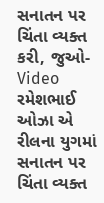સનાતન પર ચિંતા વ્યક્ત કરી, જુઓ-Video
રમેશભાઈ ઓઝા એ રીલના યુગમાં સનાતન પર ચિંતા વ્યક્ત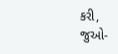કરી, જુઓ-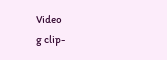Video
g clip-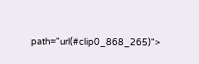path="url(#clip0_868_265)">